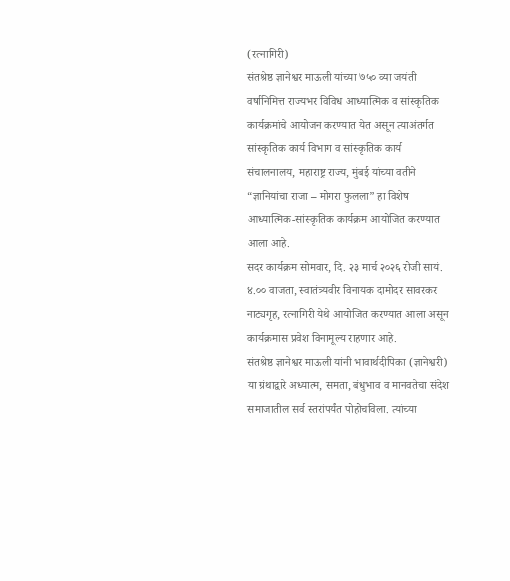(रत्नागिरी)
संतश्रेष्ठ ज्ञानेश्वर माऊली यांच्या ७५० व्या जयंती वर्षानिमित्त राज्यभर विविध आध्यात्मिक व सांस्कृतिक कार्यक्रमांचे आयोजन करण्यात येत असून त्याअंतर्गत सांस्कृतिक कार्य विभाग व सांस्कृतिक कार्य संचालनालय, महाराष्ट्र राज्य, मुंबई यांच्या वतीने “ज्ञानियांचा राजा – मोगरा फुलला” हा विशेष आध्यात्मिक-सांस्कृतिक कार्यक्रम आयोजित करण्यात आला आहे.
सदर कार्यक्रम सोमवार, दि. २३ मार्च २०२६ रोजी सायं. ४.०० वाजता, स्वातंत्र्यवीर विनायक दामोदर सावरकर नाट्यगृह, रत्नागिरी येथे आयोजित करण्यात आला असून कार्यक्रमास प्रवेश विनामूल्य राहणार आहे.
संतश्रेष्ठ ज्ञानेश्वर माऊली यांनी भावार्थदीपिका (ज्ञानेश्वरी) या ग्रंथाद्वारे अध्यात्म, समता, बंधुभाव व मानवतेचा संदेश समाजातील सर्व स्तरांपर्यंत पोहोचविला. त्यांच्या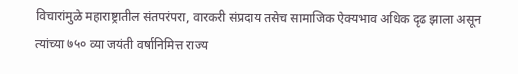विचारांमुळे महाराष्ट्रातील संतपरंपरा, वारकरी संप्रदाय तसेच सामाजिक ऐक्यभाव अधिक दृढ झाला असून त्यांच्या ७५० व्या जयंती वर्षानिमित्त राज्य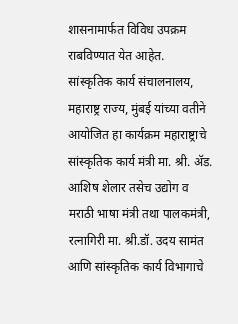शासनामार्फत विविध उपक्रम राबविण्यात येत आहेत.
सांस्कृतिक कार्य संचालनालय, महाराष्ट्र राज्य, मुंबई यांच्या वतीने आयोजित हा कार्यक्रम महाराष्ट्राचे सांस्कृतिक कार्य मंत्री मा. श्री. ॲड. आशिष शेलार तसेच उद्योग व मराठी भाषा मंत्री तथा पालकमंत्री, रत्नागिरी मा. श्री.डॉ. उदय सामंत आणि सांस्कृतिक कार्य विभागाचे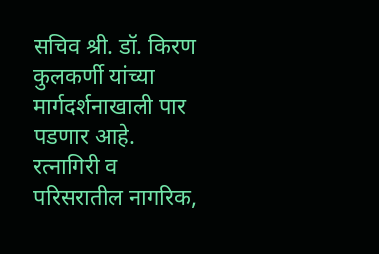सचिव श्री. डॉ. किरण कुलकर्णी यांच्या मार्गदर्शनाखाली पार पडणार आहे.
रत्नागिरी व परिसरातील नागरिक,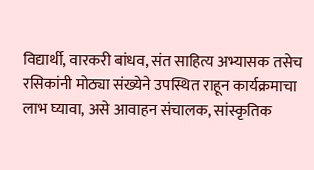विद्यार्थी, वारकरी बांधव, संत साहित्य अभ्यासक तसेच रसिकांनी मोठ्या संख्येने उपस्थित राहून कार्यक्रमाचा लाभ घ्यावा, असे आवाहन संचालक, सांस्कृतिक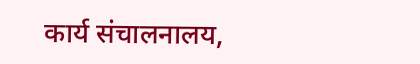कार्य संचालनालय,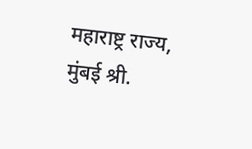महाराष्ट्र राज्य, मुंबई श्री.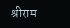श्रीराम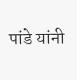पांडे यांनी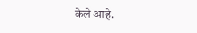केले आहे.